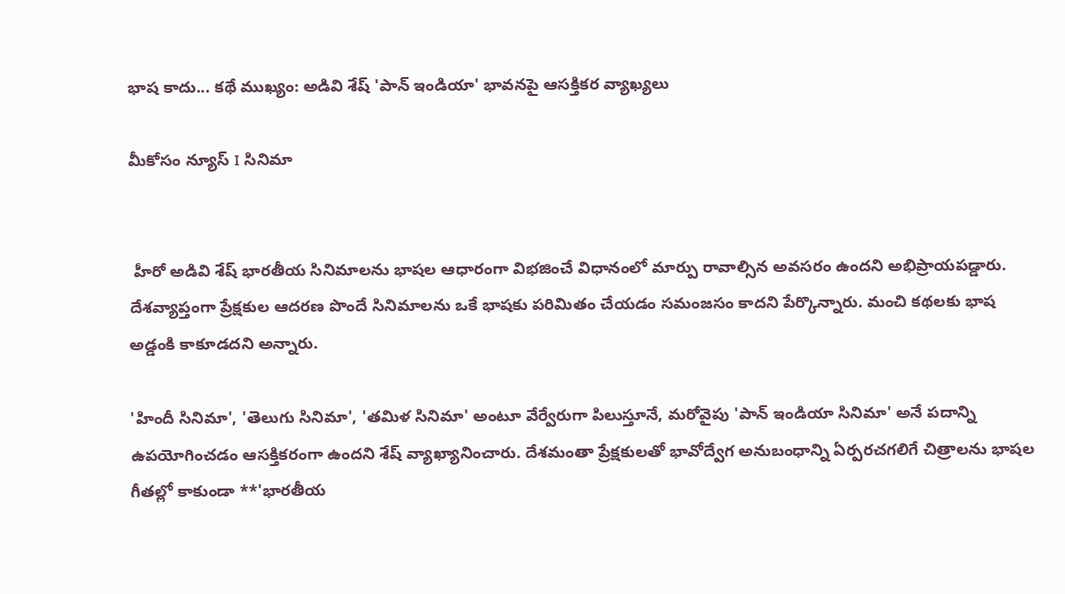భాష కాదు... కథే ముఖ్యం: అడివి శేష్ 'పాన్ ఇండియా' భావనపై ఆసక్తికర వ్యాఖ్యలు

మీకోసం న్యూస్ I సినిమా


 హీరో అడివి శేష్‌ భారతీయ సినిమాలను భాషల ఆధారంగా విభజించే విధానంలో మార్పు రావాల్సిన అవసరం ఉందని అభిప్రాయపడ్డారు. దేశవ్యాప్తంగా ప్రేక్షకుల ఆదరణ పొందే సినిమాలను ఒకే భాషకు పరిమితం చేయడం సమంజసం కాదని పేర్కొన్నారు. మంచి కథలకు భాష అడ్డంకి కాకూడదని అన్నారు.

'హిందీ సినిమా', 'తెలుగు సినిమా', 'తమిళ సినిమా' అంటూ వేర్వేరుగా పిలుస్తూనే, మరోవైపు 'పాన్ ఇండియా సినిమా' అనే పదాన్ని ఉపయోగించడం ఆసక్తికరంగా ఉందని శేష్ వ్యాఖ్యానించారు. దేశమంతా ప్రేక్షకులతో భావోద్వేగ అనుబంధాన్ని ఏర్పరచగలిగే చిత్రాలను భాషల గీతల్లో కాకుండా **'భారతీయ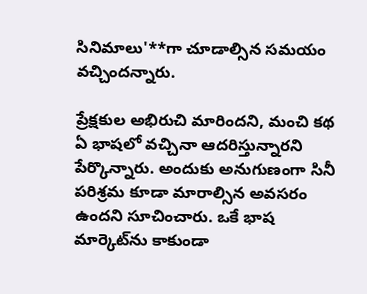సినిమాలు'**గా చూడాల్సిన సమయం వచ్చిందన్నారు.

ప్రేక్షకుల అభిరుచి మారిందని, మంచి కథ ఏ భాషలో వచ్చినా ఆదరిస్తున్నారని పేర్కొన్నారు. అందుకు అనుగుణంగా సినీ పరిశ్రమ కూడా మారాల్సిన అవసరం ఉందని సూచించారు. ఒకే భాష మార్కెట్‌ను కాకుండా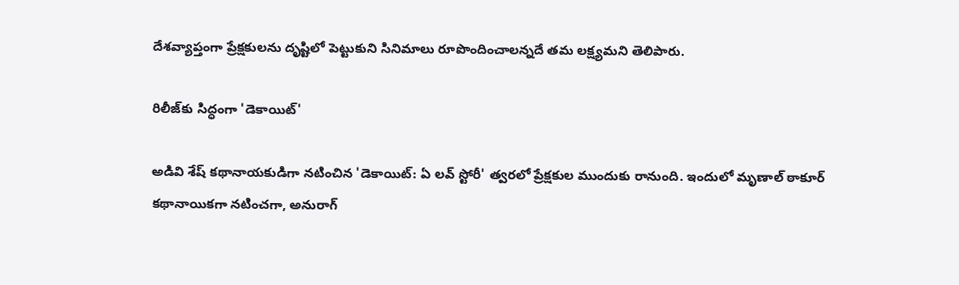దేశవ్యాప్తంగా ప్రేక్షకులను దృష్టిలో పెట్టుకుని సినిమాలు రూపొందించాలన్నదే తమ లక్ష్యమని తెలిపారు.

రిలీజ్‌కు సిద్ధంగా 'డెకాయిట్'

అడివి శేష్ కథానాయకుడిగా నటించిన 'డెకాయిట్: ఏ లవ్ స్టోరీ' త్వరలో ప్రేక్షకుల ముందుకు రానుంది. ఇందులో మృణాల్ ఠాకూర్ కథానాయికగా నటించగా, అనురాగ్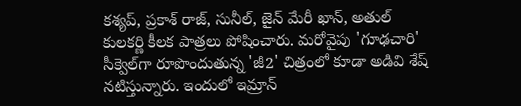కశ్యప్, ప్రకాశ్ రాజ్, సునీల్, జైన్ మేరీ ఖాన్, అతుల్ కులకర్ణి కీలక పాత్రలు పోషించారు. మరోవైపు 'గూఢచారి' సీక్వెల్‌గా రూపొందుతున్న 'జీ2' చిత్రంలో కూడా అడివి శేష్ నటిస్తున్నారు. ఇందులో ఇమ్రాన్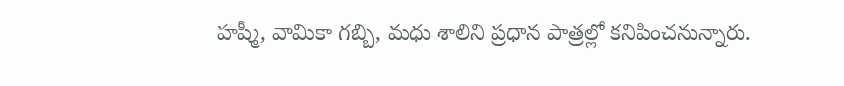హష్మీ, వామికా గబ్బి, మధు శాలిని ప్రధాన పాత్రల్లో కనిపించనున్నారు.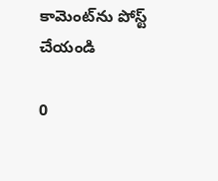కామెంట్‌ను పోస్ట్ చేయండి

0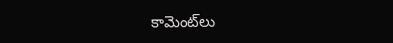కామెంట్‌లు